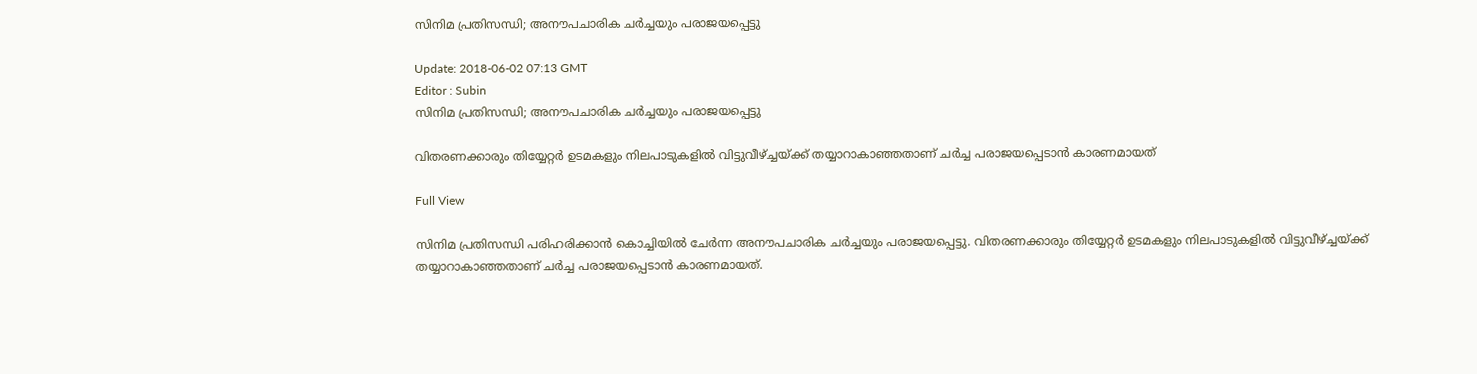സിനിമ പ്രതിസന്ധി; അനൗപചാരിക ചര്‍ച്ചയും പരാജയപ്പെട്ടു

Update: 2018-06-02 07:13 GMT
Editor : Subin
സിനിമ പ്രതിസന്ധി; അനൗപചാരിക ചര്‍ച്ചയും പരാജയപ്പെട്ടു

വിതരണക്കാരും തിയ്യേറ്റര്‍ ഉടമകളും നിലപാടുകളില്‍ വിട്ടുവീഴ്ച്ചയ്ക്ക് തയ്യാറാകാഞ്ഞതാണ് ചര്‍ച്ച പരാജയപ്പെടാന്‍ കാരണമായത്

Full View

സിനിമ പ്രതിസന്ധി പരിഹരിക്കാന്‍ കൊച്ചിയില്‍ ചേര്‍ന്ന അനൗപചാരിക ചര്‍ച്ചയും പരാജയപ്പെട്ടു. വിതരണക്കാരും തിയ്യേറ്റര്‍ ഉടമകളും നിലപാടുകളില്‍ വിട്ടുവീഴ്ച്ചയ്ക്ക് തയ്യാറാകാഞ്ഞതാണ് ചര്‍ച്ച പരാജയപ്പെടാന്‍ കാരണമായത്.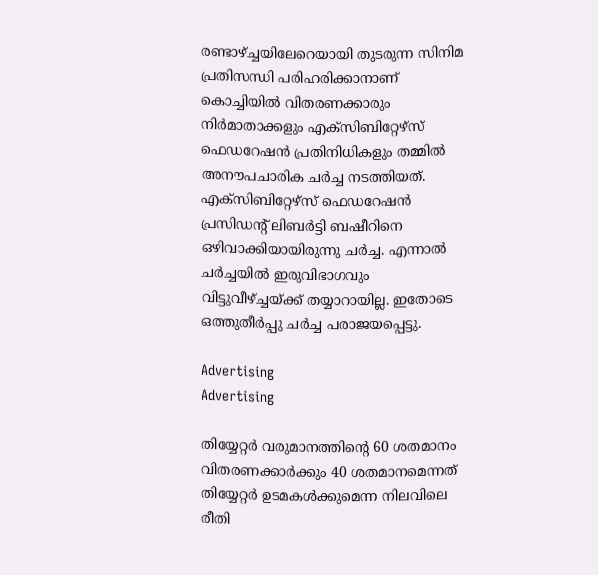രണ്ടാഴ്ച്ചയിലേറെയായി തുടരുന്ന സിനിമ പ്രതിസന്ധി പരിഹരിക്കാനാണ് കൊച്ചിയില്‍ വിതരണക്കാരും നിര്‍മാതാക്കളും എക്‌സിബിറ്റേഴ്‌സ് ഫെഡറേഷന്‍ പ്രതിനിധികളും തമ്മില്‍ അനൗപചാരിക ചര്‍ച്ച നടത്തിയത്. എക്‌സിബിറ്റേഴ്‌സ് ഫെഡറേഷന്‍ പ്രസിഡന്റ് ലിബര്‍ട്ടി ബഷീറിനെ ഒഴിവാക്കിയായിരുന്നു ചര്‍ച്ച. എന്നാല്‍ ചര്‍ച്ചയില്‍ ഇരുവിഭാഗവും വിട്ടുവീഴ്ച്ചയ്ക്ക് തയ്യാറായില്ല. ഇതോടെ ഒത്തുതീര്‍പ്പു ചര്‍ച്ച പരാജയപ്പെട്ടു.

Advertising
Advertising

തിയ്യേറ്റര്‍ വരുമാനത്തിന്റെ 60 ശതമാനം വിതരണക്കാര്‍ക്കും 40 ശതമാനമെന്നത് തിയ്യേറ്റര്‍ ഉടമകള്‍ക്കുമെന്ന നിലവിലെ രീതി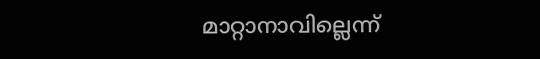മാറ്റാനാവില്ലെന്ന്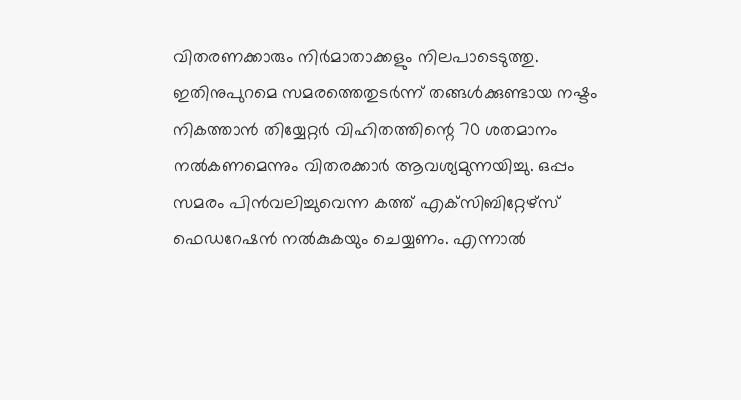വിതരണക്കാരും നിര്‍മാതാക്കളും നിലപാടെടുത്തു. ഇതിനുപുറമെ സമരത്തെതുടര്‍ന്ന് തങ്ങള്‍ക്കുണ്ടായ നഷ്ടം നികത്താന്‍ തിയ്യേറ്റര്‍ വിഹിതത്തിന്റെ 70 ശതമാനം നല്‍കണമെന്നും വിതരക്കാര്‍ ആവശ്യമുന്നയിച്ചു. ഒപ്പം സമരം പിന്‍വലിച്ചുവെന്ന കത്ത് എക്‌സിബിറ്റേഴ്‌സ് ഫെഡറേഷന്‍ നല്‍കുകയും ചെയ്യണം. എന്നാല്‍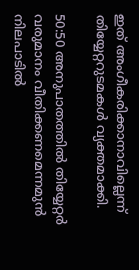ഇത് അംഗീകരിക്കാനാവില്ലെന്ന് തിയ്യേറ്ററുടമകള്‍ വ്യക്തമാക്കി.

50:50 അനുപാതത്തില്‍ തിയ്യേറ്റര്‍ വരുമാനം വീതിക്കണമെന്നമുന്‍ നിലപാടില്‍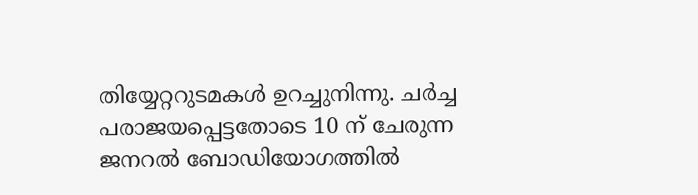തിയ്യേറ്ററുടമകള്‍ ഉറച്ചുനിന്നു. ചര്‍ച്ച പരാജയപ്പെട്ടതോടെ 10 ന് ചേരുന്ന ജനറല്‍ ബോഡിയോഗത്തില്‍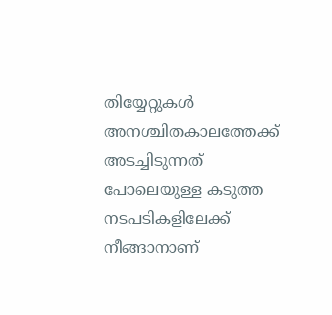തിയ്യേറ്റുകള്‍ അനശ്ചിതകാലത്തേക്ക് അടച്ചിടുന്നത് പോലെയുള്ള കടുത്ത നടപടികളിലേക്ക് നീങ്ങാനാണ്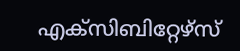എക്‌സിബിറ്റേഴ്‌സ്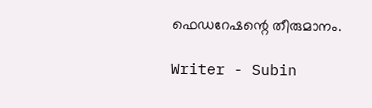ഫെഡറേഷന്റെ തീരുമാനം.

Writer - Subin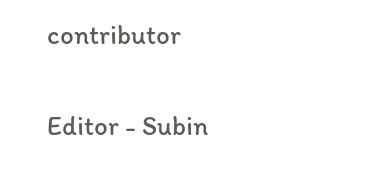contributor

Editor - Subin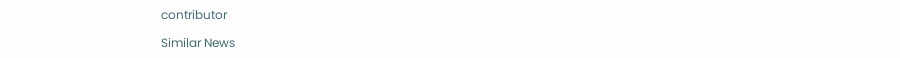contributor

Similar News